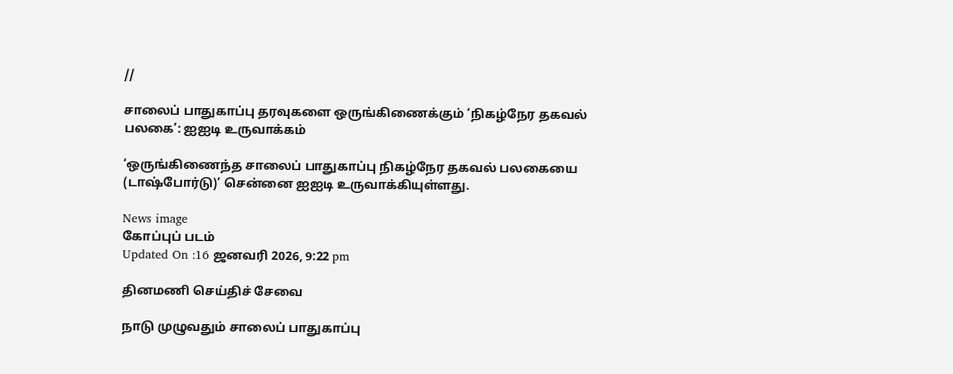//

சாலைப் பாதுகாப்பு தரவுகளை ஒருங்கிணைக்கும் ‘நிகழ்நேர தகவல் பலகை’: ஐஐடி உருவாக்கம்

‘ஒருங்கிணைந்த சாலைப் பாதுகாப்பு நிகழ்நேர தகவல் பலகையை (டாஷ்போர்டு)’ சென்னை ஐஐடி உருவாக்கியுள்ளது.

News image
கோப்புப் படம்
Updated On :16 ஜனவரி 2026, 9:22 pm

தினமணி செய்திச் சேவை

நாடு முழுவதும் சாலைப் பாதுகாப்பு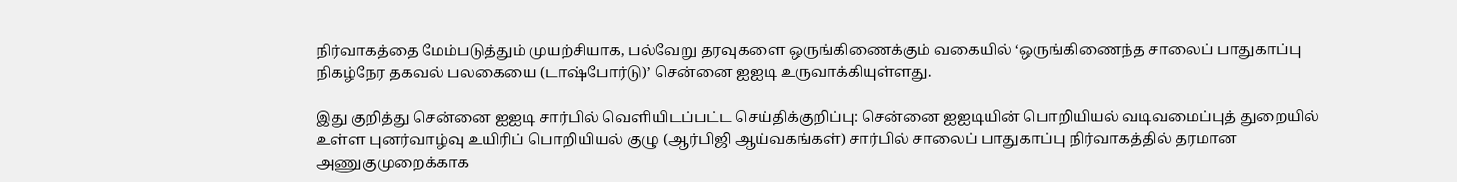நிர்வாகத்தை மேம்படுத்தும் முயற்சியாக, பல்வேறு தரவுகளை ஒருங்கிணைக்கும் வகையில் ‘ஒருங்கிணைந்த சாலைப் பாதுகாப்பு நிகழ்நேர தகவல் பலகையை (டாஷ்போர்டு)’ சென்னை ஐஐடி உருவாக்கியுள்ளது.

இது குறித்து சென்னை ஐஐடி சார்பில் வெளியிடப்பட்ட செய்திக்குறிப்பு: சென்னை ஐஐடியின் பொறியியல் வடிவமைப்புத் துறையில் உள்ள புனர்வாழ்வு உயிரிப் பொறியியல் குழு (ஆர்பிஜி ஆய்வகங்கள்) சார்பில் சாலைப் பாதுகாப்பு நிர்வாகத்தில் தரமான அணுகுமுறைக்காக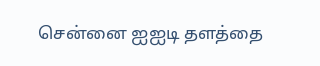சென்னை ஐஐடி தளத்தை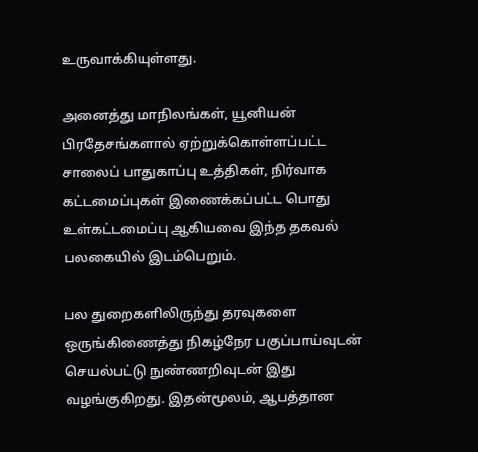உருவாக்கியுள்ளது.

அனைத்து மாநிலங்கள், யூனியன் பிரதேசங்களால் ஏற்றுக்கொள்ளப்பட்ட சாலைப் பாதுகாப்பு உத்திகள், நிர்வாக கட்டமைப்புகள் இணைக்கப்பட்ட பொது உள்கட்டமைப்பு ஆகியவை இந்த தகவல் பலகையில் இடம்பெறும்.

பல துறைகளிலிருந்து தரவுகளை ஒருங்கிணைத்து நிகழ்நேர பகுப்பாய்வுடன் செயல்பட்டு நுண்ணறிவுடன் இது வழங்குகிறது. இதன்மூலம், ஆபத்தான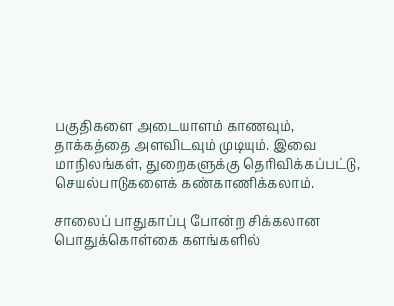பகுதிகளை அடையாளம் காணவும், தாக்கத்தை அளவிடவும் முடியும். இவை மாநிலங்கள், துறைகளுக்கு தெரிவிக்கப்பட்டு, செயல்பாடுகளைக் கண்காணிக்கலாம்.

சாலைப் பாதுகாப்பு போன்ற சிக்கலான பொதுக்கொள்கை களங்களில்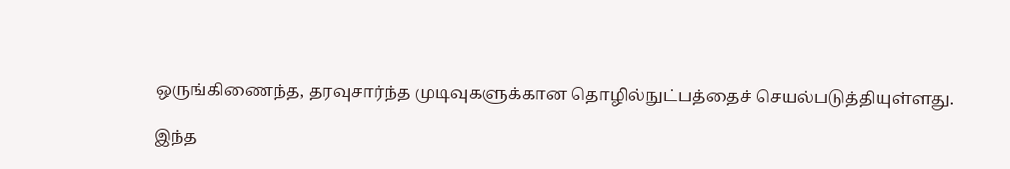ஒருங்கிணைந்த, தரவுசார்ந்த முடிவுகளுக்கான தொழில்நுட்பத்தைச் செயல்படுத்தியுள்ளது.

இந்த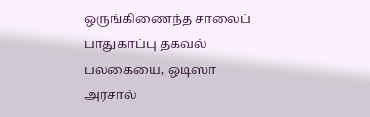ஒருங்கிணைந்த சாலைப் பாதுகாப்பு தகவல் பலகையை, ஒடிஸா அரசால்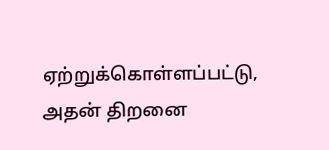ஏற்றுக்கொள்ளப்பட்டு, அதன் திறனை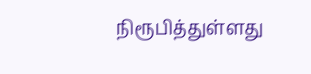நிரூபித்துள்ளது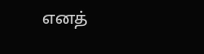எனத்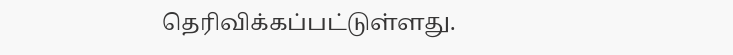தெரிவிக்கப்பட்டுள்ளது.